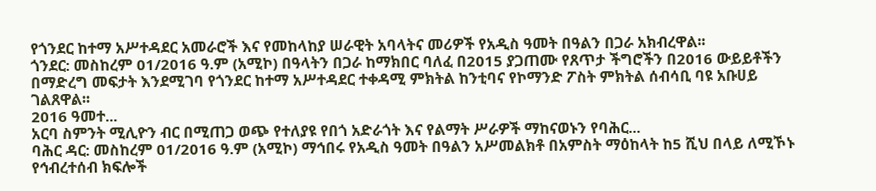የጎንደር ከተማ አሥተዳደር አመራሮች እና የመከላከያ ሠራዊት አባላትና መሪዎች የአዲስ ዓመት በዓልን በጋራ አክብረዋል፡፡
ጎንደር: መስከረም 01/2016 ዓ.ም (አሚኮ) በዓላትን በጋራ ከማክበር ባለፈ በ2015 ያጋጠሙ የጸጥታ ችግሮችን በ2016 ውይይቶችን በማድረግ መፍታት እንደሚገባ የጎንደር ከተማ አሥተዳደር ተቀዳሚ ምክትል ከንቲባና የኮማንድ ፖስት ምክትል ሰብሳቢ ባዩ አቡሀይ ገልጸዋል፡፡
2016 ዓመተ...
አርባ ስምንት ሚሊዮን ብር በሚጠጋ ወጭ የተለያዩ የበጎ አድራጎት እና የልማት ሥራዎች ማከናወኑን የባሕር...
ባሕር ዳር: መስከረም 01/2016 ዓ.ም (አሚኮ) ማኅበሩ የአዲስ ዓመት በዓልን አሥመልክቶ በአምስት ማዕከላት ከ5 ሺህ በላይ ለሚኾኑ የኅብረተሰብ ክፍሎች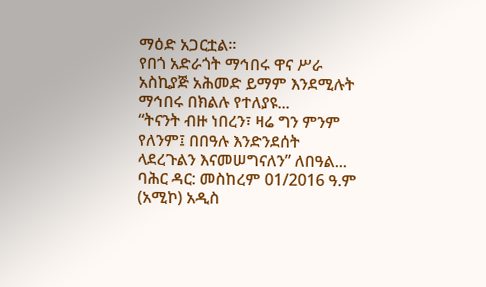ማዕድ አጋርቷል።
የበጎ አድራጎት ማኅበሩ ዋና ሥራ አስኪያጅ አሕመድ ይማም እንደሚሉት ማኅበሩ በክልሉ የተለያዩ...
“ትናንት ብዙ ነበረን፣ ዛሬ ግን ምንም የለንም፤ በበዓሉ እንድንደሰት ላደረጉልን እናመሠግናለን” ለበዓል...
ባሕር ዳር: መስከረም 01/2016 ዓ.ም (አሚኮ) አዲስ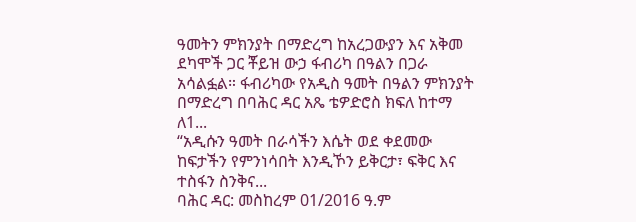ዓመትን ምክንያት በማድረግ ከአረጋውያን እና አቅመ ደካሞች ጋር ቾይዝ ውኃ ፋብሪካ በዓልን በጋራ አሳልፏል። ፋብሪካው የአዲስ ዓመት በዓልን ምክንያት በማድረግ በባሕር ዳር አጼ ቴዎድሮስ ክፍለ ከተማ ለ1...
“አዲሱን ዓመት በራሳችን እሴት ወደ ቀደመው ከፍታችን የምንነሳበት እንዲኾን ይቅርታ፣ ፍቅር እና ተስፋን ስንቅና...
ባሕር ዳር: መስከረም 01/2016 ዓ.ም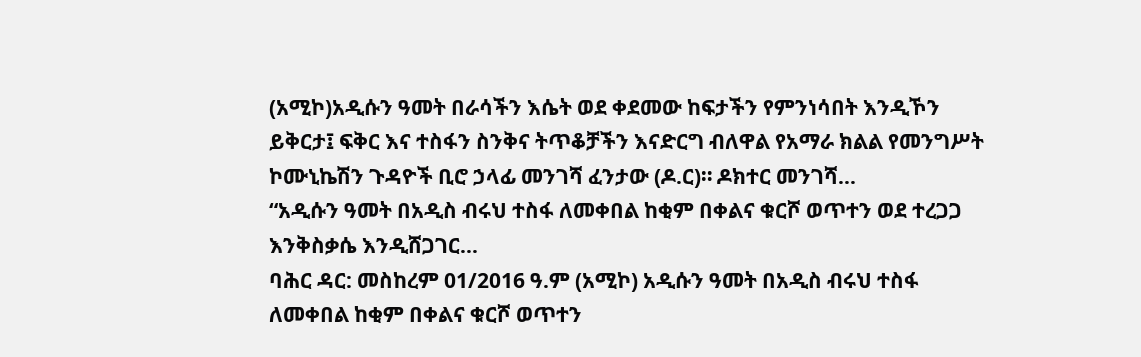(አሚኮ)አዲሱን ዓመት በራሳችን እሴት ወደ ቀደመው ከፍታችን የምንነሳበት እንዲኾን ይቅርታ፤ ፍቅር እና ተስፋን ስንቅና ትጥቆቻችን እናድርግ ብለዋል የአማራ ክልል የመንግሥት ኮሙኒኬሽን ጉዳዮች ቢሮ ኃላፊ መንገሻ ፈንታው (ዶ.ር)። ዶክተር መንገሻ...
“አዲሱን ዓመት በአዲስ ብሩህ ተስፋ ለመቀበል ከቂም በቀልና ቁርሾ ወጥተን ወደ ተረጋጋ እንቅስቃሴ እንዲሸጋገር...
ባሕር ዳር: መስከረም 01/2016 ዓ.ም (አሚኮ) አዲሱን ዓመት በአዲስ ብሩህ ተስፋ ለመቀበል ከቂም በቀልና ቁርሾ ወጥተን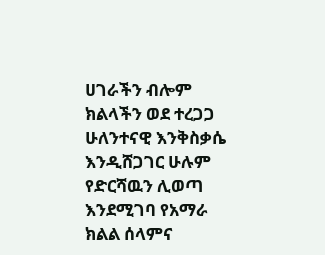ሀገራችን ብሎም ክልላችን ወደ ተረጋጋ ሁለንተናዊ እንቅስቃሴ እንዲሸጋገር ሁሉም የድርሻዉን ሊወጣ እንደሚገባ የአማራ ክልል ሰላምና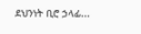ደህንነት ቢሮ ኃላፊ...